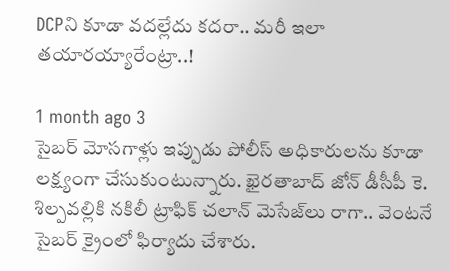DCPని కూడా వదల్లేదు కదరా.. మరీ ఇలా తయారయ్యారేంట్రా..!

1 month ago 3
సైబర్ మోసగాళ్లు ఇప్పుడు పోలీస్ అధికారులను కూడా లక్ష్యంగా చేసుకుంటున్నారు. ఖైరతాబాద్ జోన్ డీసీపీ కె. శిల్పవల్లికి నకిలీ ట్రాఫిక్ చలాన్ మెసేజ్‌లు రాగా.. వెంటనే సైబర్ క్రైంలో ఫిర్యాదు చేశారు.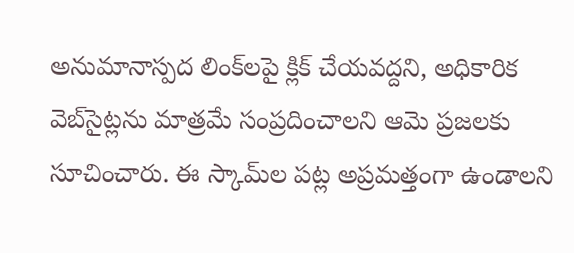అనుమానాస్పద లింక్‌లపై క్లిక్ చేయవద్దని, అధికారిక వెబ్‌సైట్లను మాత్రమే సంప్రదించాలని ఆమె ప్రజలకు సూచించారు. ఈ స్కామ్‌ల పట్ల అప్రమత్తంగా ఉండాలని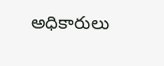అధికారులు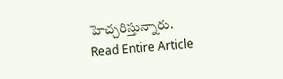హెచ్చరిస్తున్నారు.
Read Entire Article